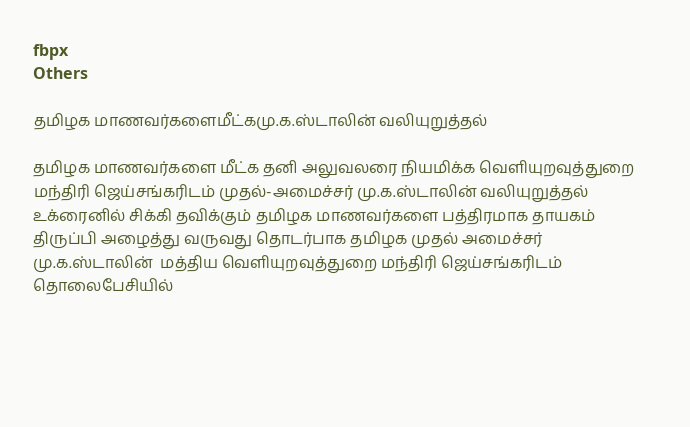fbpx
Others

தமிழக மாணவர்களைமீட்கமு.க.ஸ்டாலின் வலியுறுத்தல்

தமிழக மாணவர்களை மீட்க தனி அலுவலரை நியமிக்க வெளியுறவுத்துறை மந்திரி ஜெய்சங்கரிடம் முதல்-அமைச்சர் மு.க.ஸ்டாலின் வலியுறுத்தல்
உக்ரைனில் சிக்கி தவிக்கும் தமிழக மாணவர்களை பத்திரமாக தாயகம் திருப்பி அழைத்து வருவது தொடர்பாக தமிழக முதல் அமைச்சர் மு.க.ஸ்டாலின்  மத்திய வெளியுறவுத்துறை மந்திரி ஜெய்சங்கரிடம் தொலைபேசியில்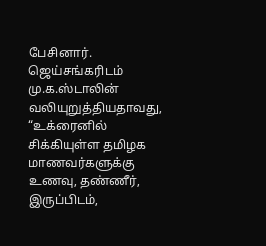பேசினார்.
ஜெய்சங்கரிடம் மு.க.ஸ்டாலின் வலியுறுத்தியதாவது, “உக்ரைனில் சிக்கியுள்ள தமிழக மாணவர்களுக்கு உணவு, தண்ணீர், இருப்பிடம்,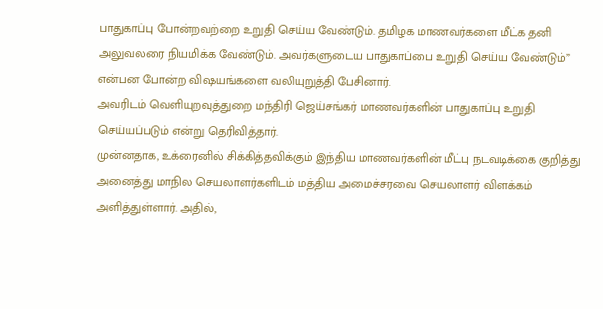பாதுகாப்பு போன்றவற்றை உறுதி செய்ய வேண்டும். தமிழக மாணவர்களை மீட்க தனி அலுவலரை நியமிக்க வேண்டும். அவர்களுடைய பாதுகாப்பை உறுதி செய்ய வேண்டும்” என்பன போன்ற விஷயங்களை வலியுறுத்தி பேசினார்.
அவரிடம் வெளியுறவுத்துறை மந்திரி ஜெய்சங்கர் மாணவர்களின் பாதுகாப்பு உறுதி செய்யப்படும் என்று தெரிவித்தார்.
முன்னதாக, உக்ரைனில் சிக்கித்தவிக்கும் இந்திய மாணவர்களின் மீட்பு நடவடிக்கை குறித்து அனைத்து மாநில செயலாளர்களிடம் மத்திய அமைச்சரவை செயலாளர் விளக்கம் அளித்துள்ளார். அதில்,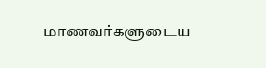மாணவர்களுடைய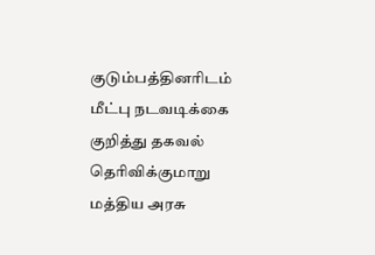குடும்பத்தினரிடம் மீட்பு நடவடிக்கை குறித்து தகவல் தெரிவிக்குமாறு மத்திய அரசு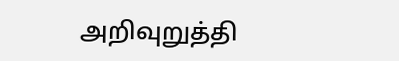அறிவுறுத்தி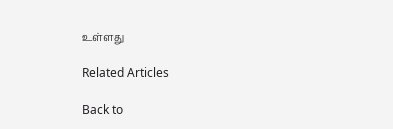உள்ளது

Related Articles

Back to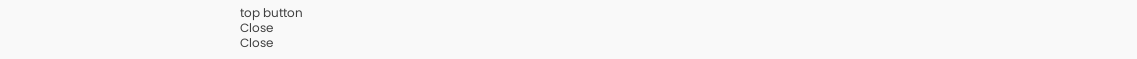top button
Close
Close